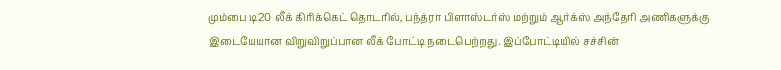மும்பை டி20 லீக் கிரிக்கெட் தொடரில், பந்த்ரா பிளாஸ்டர்ஸ் மற்றும் ஆர்க்ஸ் அந்தேரி அணிகளுக்கு இடையேயான விறுவிறுப்பான லீக் போட்டி நடைபெற்றது. இப்போட்டியில் சச்சின்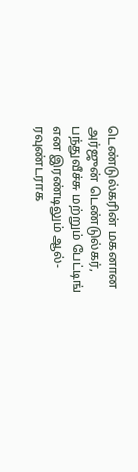டெண்டுல்கரின் மகனான அர்ஜுன் டெண்டுல்கர், பந்துவீச்சு மற்றும் பேட்டிங் என இரண்டிலும் ஆல்-ரவுண்டராக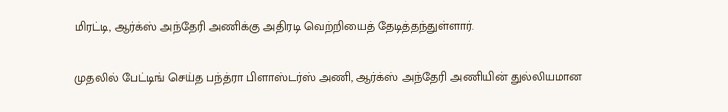மிரட்டி, ஆர்க்ஸ் அந்தேரி அணிக்கு அதிரடி வெற்றியைத் தேடித்தந்துள்ளார்.

முதலில் பேட்டிங் செய்த பந்த்ரா பிளாஸ்டர்ஸ் அணி, ஆர்க்ஸ் அந்தேரி அணியின் துல்லியமான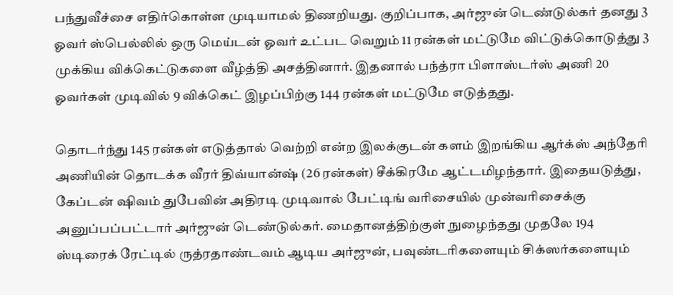பந்துவீச்சை எதிர்கொள்ள முடியாமல் திணறியது. குறிப்பாக, அர்ஜுன் டெண்டுல்கர் தனது 3 ஓவர் ஸ்பெல்லில் ஒரு மெய்டன் ஓவர் உட்பட வெறும் 11 ரன்கள் மட்டுமே விட்டுக்கொடுத்து 3 முக்கிய விக்கெட்டுகளை வீழ்த்தி அசத்தினார். இதனால் பந்த்ரா பிளாஸ்டர்ஸ் அணி 20 ஓவர்கள் முடிவில் 9 விக்கெட் இழப்பிற்கு 144 ரன்கள் மட்டுமே எடுத்தது.

தொடர்ந்து 145 ரன்கள் எடுத்தால் வெற்றி என்ற இலக்குடன் களம் இறங்கிய ஆர்க்ஸ் அந்தேரி அணியின் தொடக்க வீரர் திவ்யான்ஷ் (26 ரன்கள்) சீக்கிரமே ஆட்டமிழந்தார். இதையடுத்து, கேப்டன் ஷிவம் துபேவின் அதிரடி முடிவால் பேட்டிங் வரிசையில் முன்வரிசைக்கு அனுப்பப்பட்டார் அர்ஜுன் டெண்டுல்கர். மைதானத்திற்குள் நுழைந்தது முதலே 194 ஸ்டிரைக் ரேட்டில் ருத்ரதாண்டவம் ஆடிய அர்ஜுன், பவுண்டரிகளையும் சிக்ஸர்களையும்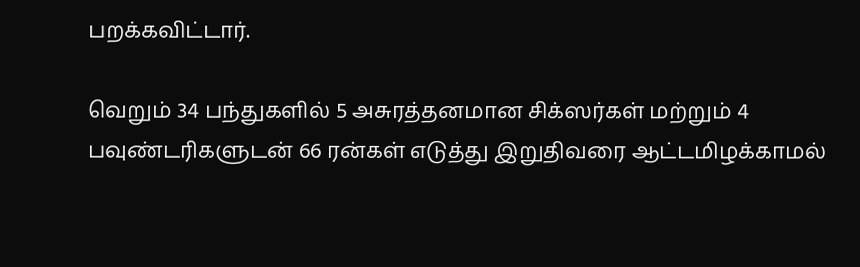பறக்கவிட்டார்.

வெறும் 34 பந்துகளில் 5 அசுரத்தனமான சிக்ஸர்கள் மற்றும் 4 பவுண்டரிகளுடன் 66 ரன்கள் எடுத்து இறுதிவரை ஆட்டமிழக்காமல்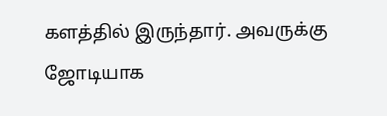களத்தில் இருந்தார். அவருக்கு ஜோடியாக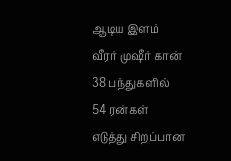ஆடிய இளம் வீரர் முஷீர் கான் 38 பந்துகளில் 54 ரன்கள் எடுத்து சிறப்பான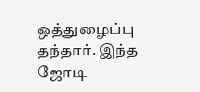ஒத்துழைப்பு தந்தார். இந்த ஜோடி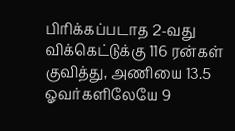பிரிக்கப்படாத 2-வது விக்கெட்டுக்கு 116 ரன்கள் குவித்து, அணியை 13.5 ஓவர்களிலேயே 9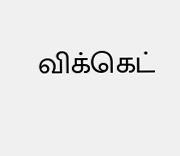விக்கெட்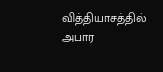வித்தியாசத்தில் அபார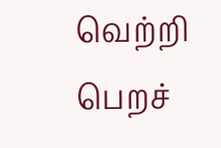வெற்றி பெறச்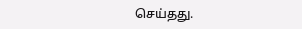செய்தது.